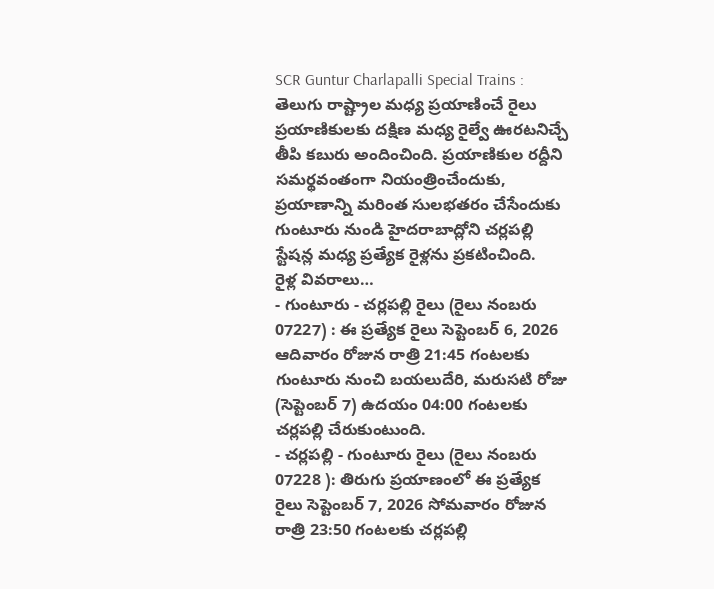SCR Guntur Charlapalli Special Trains : తెలుగు రాష్ట్రాల మధ్య ప్రయాణించే రైలు ప్రయాణికులకు దక్షిణ మధ్య రైల్వే ఊరటనిచ్చే తీపి కబురు అందించింది. ప్రయాణికుల రద్దీని సమర్థవంతంగా నియంత్రించేందుకు, ప్రయాణాన్ని మరింత సులభతరం చేసేందుకు గుంటూరు నుండి హైదరాబాద్లోని చర్లపల్లి స్టేషన్ల మధ్య ప్రత్యేక రైళ్లను ప్రకటించింది.
రైళ్ల వివరాలు…
- గుంటూరు - చర్లపల్లి రైలు (రైలు నంబరు 07227) : ఈ ప్రత్యేక రైలు సెప్టెంబర్ 6, 2026 ఆదివారం రోజున రాత్రి 21:45 గంటలకు గుంటూరు నుంచి బయలుదేరి, మరుసటి రోజు (సెప్టెంబర్ 7) ఉదయం 04:00 గంటలకు చర్లపల్లి చేరుకుంటుంది.
- చర్లపల్లి - గుంటూరు రైలు (రైలు నంబరు 07228 ): తిరుగు ప్రయాణంలో ఈ ప్రత్యేక రైలు సెప్టెంబర్ 7, 2026 సోమవారం రోజున రాత్రి 23:50 గంటలకు చర్లపల్లి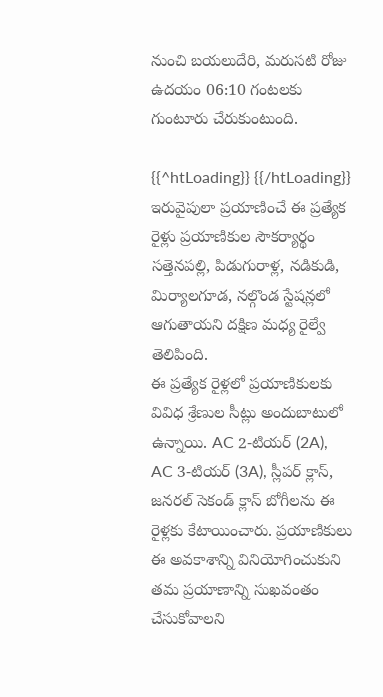నుంచి బయలుదేరి, మరుసటి రోజు ఉదయం 06:10 గంటలకు గుంటూరు చేరుకుంటుంది.

{{^htLoading}} {{/htLoading}}
ఇరువైపులా ప్రయాణించే ఈ ప్రత్యేక రైళ్లు ప్రయాణికుల సౌకర్యార్థం సత్తెనపల్లి, పిడుగురాళ్ల, నడికుడి, మిర్యాలగూడ, నల్గొండ స్టేషన్లలో ఆగుతాయని దక్షిణ మధ్య రైల్వే తెలిపింది.
ఈ ప్రత్యేక రైళ్లలో ప్రయాణికులకు వివిధ శ్రేణుల సీట్లు అందుబాటులో ఉన్నాయి. AC 2-టియర్ (2A), AC 3-టియర్ (3A), స్లీపర్ క్లాస్, జనరల్ సెకండ్ క్లాస్ బోగీలను ఈ రైళ్లకు కేటాయించారు. ప్రయాణికులు ఈ అవకాశాన్ని వినియోగించుకుని తమ ప్రయాణాన్ని సుఖవంతం చేసుకోవాలని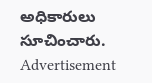అధికారులు సూచించారు.
Advertisement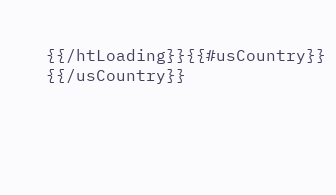{{/htLoading}}{{#usCountry}} {{/usCountry}}